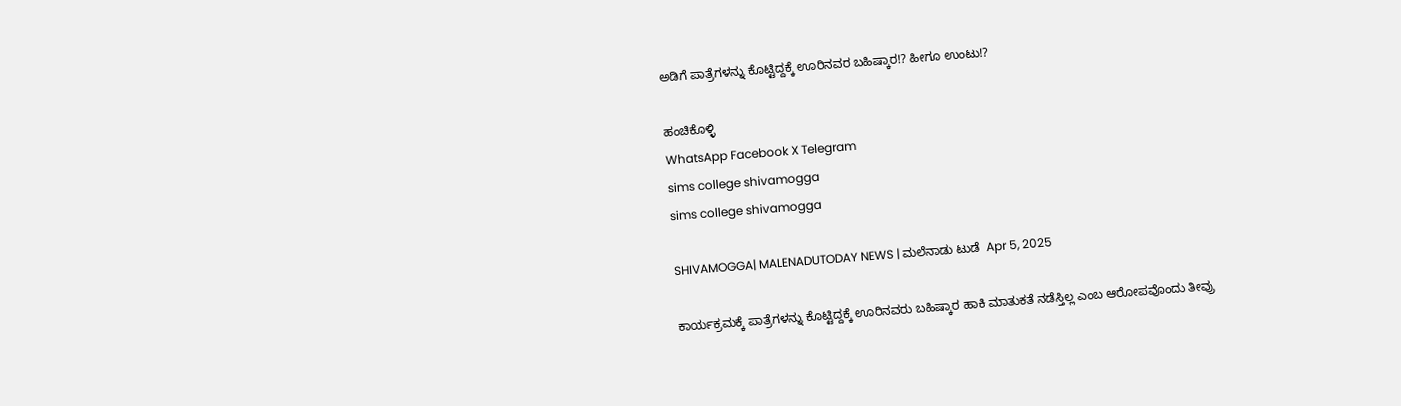ಅಡಿಗೆ ಪಾತ್ರೆಗಳನ್ನು ಕೊಟ್ಟಿದ್ದಕ್ಕೆ ಊರಿನವರ ಬಹಿಷ್ಕಾರ!? ಹೀಗೂ ಉಂಟು!?

ಹಂಚಿಕೊಳ್ಳಿ
WhatsApp Facebook X Telegram
sims college shivamogga
sims college shivamogga

SHIVAMOGGA| MALENADUTODAY NEWS | ಮಲೆನಾಡು ಟುಡೆ  Apr 5, 2025

ಕಾರ್ಯಕ್ರಮಕ್ಕೆ ಪಾತ್ರೆಗಳನ್ನು ಕೊಟ್ಟಿದ್ದಕ್ಕೆ ಊರಿನವರು ಬಹಿಷ್ಕಾರ ಹಾಕಿ ಮಾತುಕತೆ ನಡೆಸ್ತಿಲ್ಲ ಎಂಬ ಆರೋಪವೊಂದು ತೀವ್ರು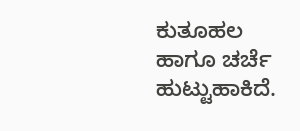ಕುತೂಹಲ ಹಾಗೂ ಚರ್ಚೆ ಹುಟ್ಟುಹಾಕಿದೆ.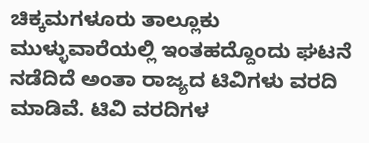ಚಿಕ್ಕಮಗಳೂರು ತಾಲ್ಲೂಕು ಮುಳ್ಳುವಾರೆಯಲ್ಲಿ ಇಂತಹದ್ದೊಂದು ಘಟನೆ ನಡೆದಿದೆ ಅಂತಾ ರಾಜ್ಯದ ಟಿವಿಗಳು ವರದಿ ಮಾಡಿವೆ. ಟಿವಿ ವರದಿಗಳ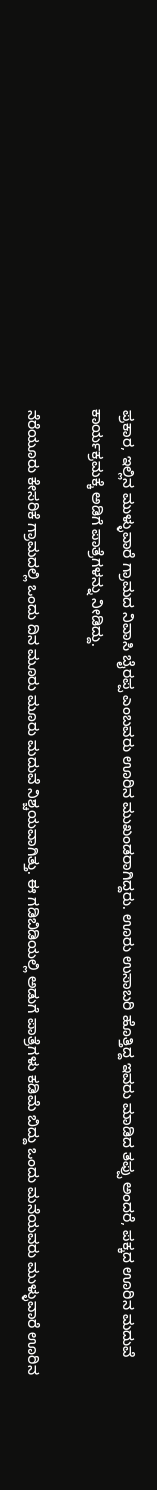ಪ್ರಕಾರ, ಇಲ್ಲಿನ ಮುಳ್ಳುವಾರೆ ಗ್ರಾಮದ ನಿವಾಸಿ ಬೈರಪ್ಪ ಎಂಬವರು ಊರಿನ ಮುಖಂಡರಾಗಿದ್ದರು. ಊರು ಉಸಾಬರಿ ಹೊತ್ತಿದ್ದ ಇವರು ಮಾಡಿದ ತಪ್ಪು ಅಂದರೆ, ಪಕ್ಕದ ಊರಿನ ಮದುವೆ ಕಾರ್ಯಕ್ರಮಕ್ಕೆ ಅಡಿಗೆ ಪಾತ್ರೆಗಳನ್ನು ನೀಡಿದ್ದು.

ನೆರೆಯೂರು ಕೇಸರಿಕೆ ಗ್ರಾಮದಲ್ಲಿ ಒಂದು ದಿನ ಮೂರು ಮೂರು ಮದುವೆ ನಿಶ್ಚಯವಾಗಿತ್ತು. ಈ ಗಡಿಬಿಡಿಯಲ್ಲಿ ಅಡುಗೆ ಪಾತ್ರೆಗಳು ಕಡಿಮೆ ಬಿದ್ದು ಒಂದು ಮನೆಯವರು ಮುಳ್ಳುವಾರೆ ಊರಿನ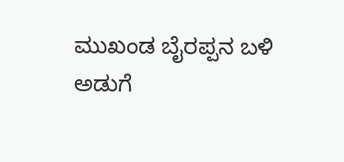ಮುಖಂಡ ಬೈರಪ್ಪನ ಬಳಿ ಅಡುಗೆ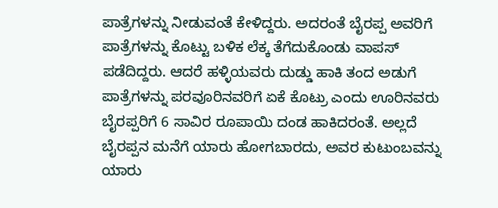ಪಾತ್ರೆಗಳನ್ನು ನೀಡುವಂತೆ ಕೇಳಿದ್ದರು. ಅದರಂತೆ ಬೈರಪ್ಪ ಅವರಿಗೆ ಪಾತ್ರೆಗಳನ್ನು ಕೊಟ್ಟು ಬಳಿಕ ಲೆಕ್ಕ ತೆಗೆದುಕೊಂಡು ವಾಪಸ್‌ ಪಡೆದಿದ್ದರು. ಆದರೆ ಹಳ್ಳಿಯವರು ದುಡ್ಡು ಹಾಕಿ ತಂದ ಅಡುಗೆ ಪಾತ್ರೆಗಳನ್ನು ಪರವೂರಿನವರಿಗೆ ಏಕೆ ಕೊಟ್ರು ಎಂದು ಊರಿನವರು ಬೈರಪ್ಪರಿಗೆ 6 ಸಾವಿರ ರೂಪಾಯಿ ದಂಡ ಹಾಕಿದರಂತೆ. ಅಲ್ಲದೆ ಬೈರಪ್ಪನ ಮನೆಗೆ ಯಾರು ಹೋಗಬಾರದು, ಅವರ ಕುಟುಂಬವನ್ನು ಯಾರು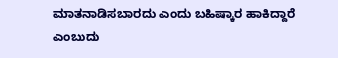ಮಾತನಾಡಿಸಬಾರದು ಎಂದು ಬಹಿಷ್ಕಾರ ಹಾಕಿದ್ದಾರೆ ಎಂಬುದು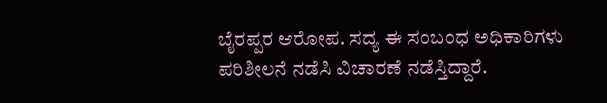ಬೈರಪ್ಪರ ಆರೋಪ. ಸದ್ಯ ಈ ಸಂಬಂಧ ಅಧಿಕಾರಿಗಳು ಪರಿಶೀಲನೆ ನಡೆಸಿ ವಿಚಾರಣೆ ನಡೆಸ್ತಿದ್ದಾರೆ.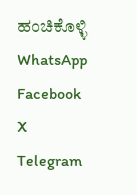ಹಂಚಿಕೊಳ್ಳಿ
WhatsApp Facebook X Telegram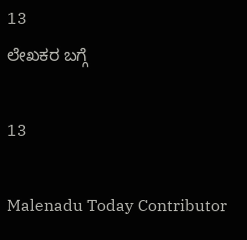13
ಲೇಖಕರ ಬಗ್ಗೆ

13

Malenadu Today Contributor